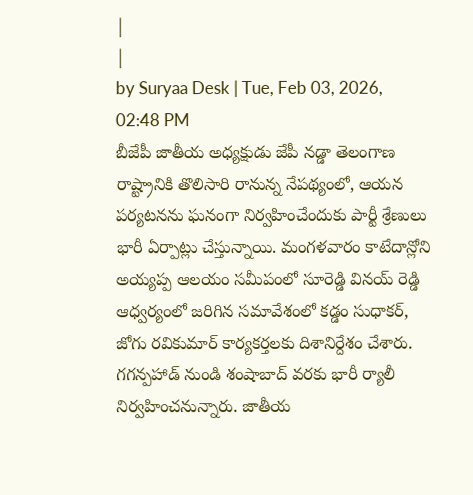|
|
by Suryaa Desk | Tue, Feb 03, 2026, 02:48 PM
బీజేపీ జాతీయ అధ్యక్షుడు జేపీ నడ్డా తెలంగాణ రాష్ట్రానికి తొలిసారి రానున్న నేపథ్యంలో, ఆయన పర్యటనను ఘనంగా నిర్వహించేందుకు పార్టీ శ్రేణులు భారీ ఏర్పాట్లు చేస్తున్నాయి. మంగళవారం కాటేదాన్లోని అయ్యప్ప ఆలయం సమీపంలో సూరెడ్డి వినయ్ రెడ్డి ఆధ్వర్యంలో జరిగిన సమావేశంలో కడ్డం సుధాకర్, జోగు రవికుమార్ కార్యకర్తలకు దిశానిర్దేశం చేశారు. గగన్పహాడ్ నుండి శంషాబాద్ వరకు భారీ ర్యాలీ నిర్వహించనున్నారు. జాతీయ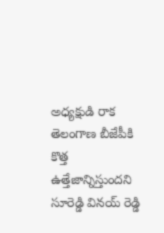అధ్యక్షుడి రాక తెలంగాణ బీజేపీకి కొత్త ఉత్తేజాన్నిస్తుందని సూరెడ్డి వినయ్ రెడ్డి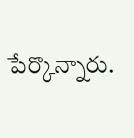పేర్కొన్నారు.